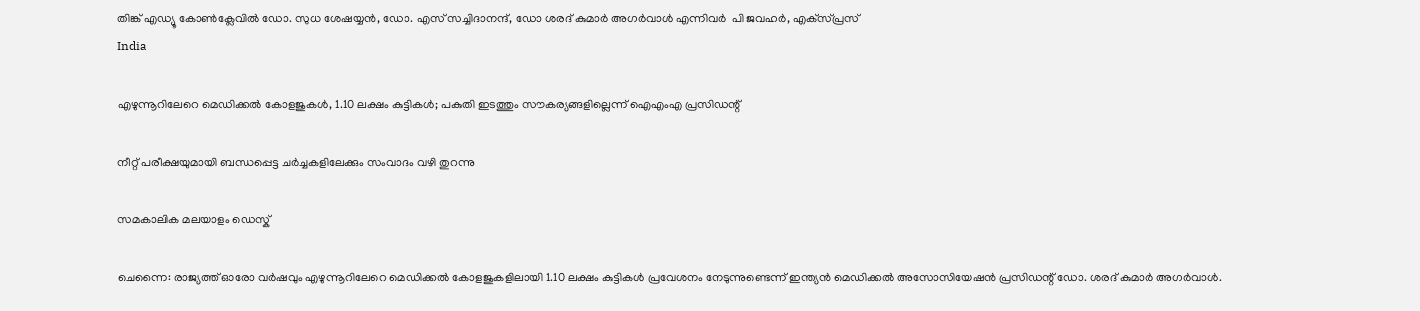തിങ്ക് എഡ്യൂ കോണ്‍ക്ലേവില്‍ ഡോ. സുധ ശേഷയ്യന്‍, ഡോ. എസ് സച്ചിദാനന്ദ്, ഡോ ശരദ് കുമാര്‍ അഗര്‍വാള്‍ എന്നിവര്‍  പി ജവഹര്‍, എക്‌സ്പ്രസ്‌
India

എഴുന്നൂറിലേറെ മെഡിക്കല്‍ കോളജുകള്‍, 1.10 ലക്ഷം കുട്ടികള്‍; പകുതി ഇടത്തും സൗകര്യങ്ങളില്ലെന്ന് ഐഎംഎ പ്രസിഡന്റ്

നീറ്റ് പരീക്ഷയുമായി ബന്ധപ്പെട്ട ചര്‍ച്ചകളിലേക്കും സംവാദം വഴി തുറന്നു

സമകാലിക മലയാളം ഡെസ്ക്

ചെന്നൈ: രാജ്യത്ത് ഓരോ വര്‍ഷവും എഴുന്നൂറിലേറെ മെഡിക്കല്‍ കോളജുകളിലായി 1.10 ലക്ഷം കുട്ടികള്‍ പ്രവേശനം നേടുന്നുണ്ടെന്ന് ഇന്ത്യന്‍ മെഡിക്കല്‍ അസോസിയേഷന്‍ പ്രസിഡന്റ് ഡോ. ശരദ് കുമാര്‍ അഗര്‍വാള്‍.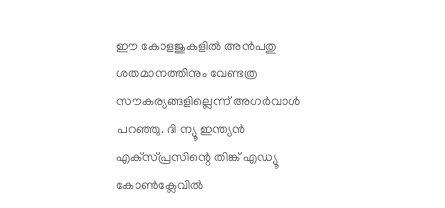ഈ കോളജുകളില്‍ അന്‍പതു ശതമാനത്തിനും വേണ്ടത്ര സൗകര്യങ്ങളില്ലെന്ന് അഗര്‍വാള്‍ പറഞ്ഞു. ദി ന്യൂ ഇന്ത്യന്‍ എക്‌സ്പ്രസിന്റെ തിങ്ക് എഡ്യൂ കോണ്‍ക്ലേവില്‍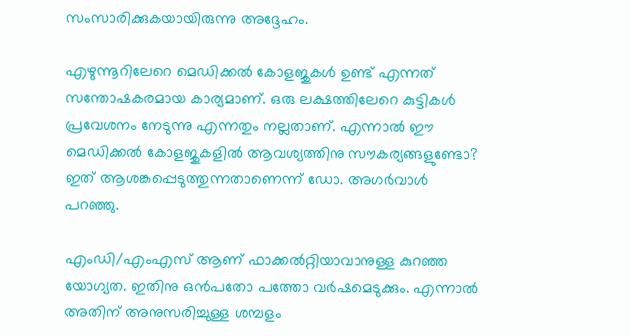സംസാരിക്കുകയായിരുന്നു അദ്ദേഹം.

എഴുന്നൂറിലേറെ മെഡിക്കല്‍ കോളജുകള്‍ ഉണ്ട് എന്നത് സന്തോഷകരമായ കാര്യമാണ്. ഒരു ലക്ഷത്തിലേറെ കുട്ടികള്‍ പ്രവേശനം നേടുന്നു എന്നതും നല്ലതാണ്. എന്നാല്‍ ഈ മെഡിക്കല്‍ കോളജുകളില്‍ ആവശ്യത്തിനു സൗകര്യങ്ങളുണ്ടോ? ഇത് ആശങ്കപ്പെടുത്തുന്നതാണെന്ന് ഡോ. അഗര്‍വാള്‍ പറഞ്ഞു.

എംഡി/എംഎസ് ആണ് ഫാക്കല്‍റ്റിയാവാനുള്ള കുറഞ്ഞ യോഗ്യത. ഇതിനു ഒന്‍പതോ പത്തോ വര്‍ഷമെടുക്കും. എന്നാല്‍ അതിന് അനുസരിച്ചുള്ള ശമ്പളം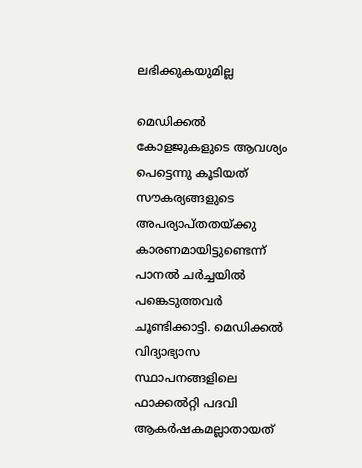ലഭിക്കുകയുമില്ല

മെഡിക്കല്‍ കോളജുകളുടെ ആവശ്യം പെട്ടെന്നു കൂടിയത് സൗകര്യങ്ങളുടെ അപര്യാപ്തതയ്ക്കു കാരണമായിട്ടുണ്ടെന്ന് പാനല്‍ ചര്‍ച്ചയില്‍ പങ്കെടുത്തവര്‍ ചൂണ്ടിക്കാട്ടി. മെഡിക്കല്‍ വിദ്യാഭ്യാസ സ്ഥാപനങ്ങളിലെ ഫാക്കല്‍റ്റി പദവി ആകര്‍ഷകമല്ലാതായത്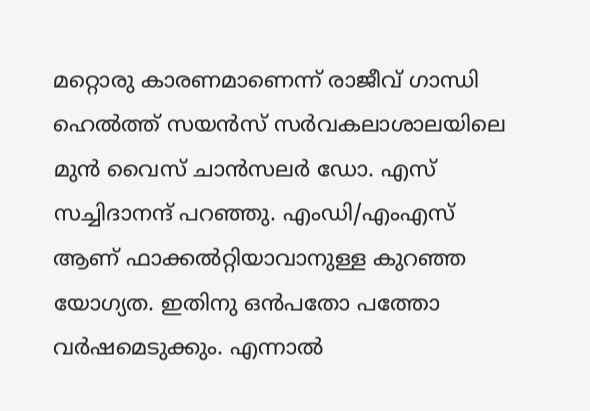മറ്റൊരു കാരണമാണെന്ന് രാജീവ് ഗാന്ധി ഹെല്‍ത്ത് സയന്‍സ് സര്‍വകലാശാലയിലെ മുന്‍ വൈസ് ചാന്‍സലര്‍ ഡോ. എസ് സച്ചിദാനന്ദ് പറഞ്ഞു. എംഡി/എംഎസ് ആണ് ഫാക്കല്‍റ്റിയാവാനുള്ള കുറഞ്ഞ യോഗ്യത. ഇതിനു ഒന്‍പതോ പത്തോ വര്‍ഷമെടുക്കും. എന്നാല്‍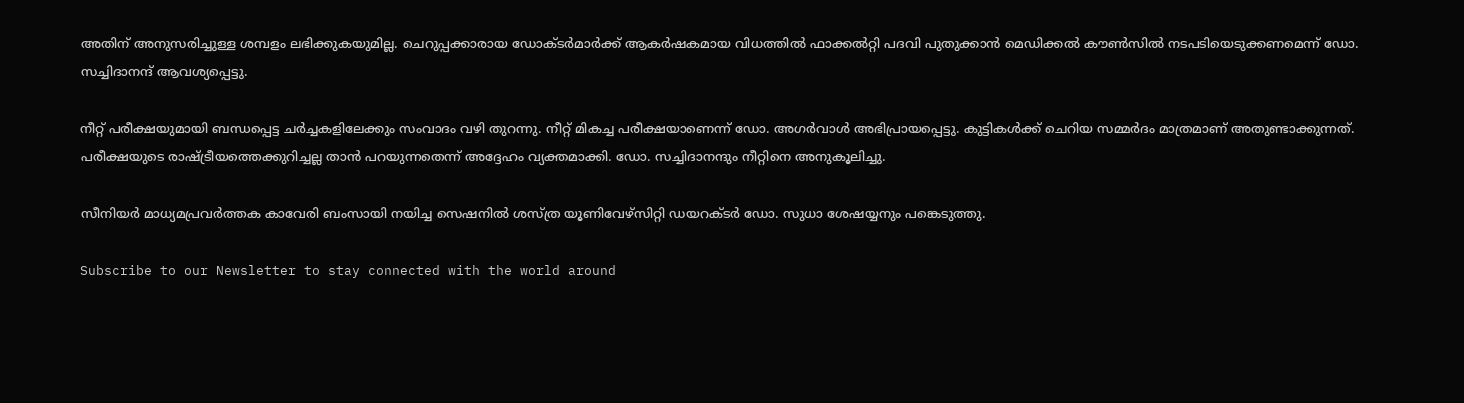അതിന് അനുസരിച്ചുള്ള ശമ്പളം ലഭിക്കുകയുമില്ല. ചെറുപ്പക്കാരായ ഡോക്ടര്‍മാര്‍ക്ക് ആകര്‍ഷകമായ വിധത്തില്‍ ഫാക്കല്‍റ്റി പദവി പുതുക്കാന്‍ മെഡിക്കല്‍ കൗണ്‍സില്‍ നടപടിയെടുക്കണമെന്ന് ഡോ. സച്ചിദാനന്ദ് ആവശ്യപ്പെട്ടു.

നീറ്റ് പരീക്ഷയുമായി ബന്ധപ്പെട്ട ചര്‍ച്ചകളിലേക്കും സംവാദം വഴി തുറന്നു. നീറ്റ് മികച്ച പരീക്ഷയാണെന്ന് ഡോ. അഗര്‍വാള്‍ അഭിപ്രായപ്പെട്ടു. കുട്ടികള്‍ക്ക് ചെറിയ സമ്മര്‍ദം മാത്രമാണ് അതുണ്ടാക്കുന്നത്. പരീക്ഷയുടെ രാഷ്ട്രീയത്തെക്കുറിച്ചല്ല താന്‍ പറയുന്നതെന്ന് അദ്ദേഹം വ്യക്തമാക്കി. ഡോ. സച്ചിദാനന്ദും നീറ്റിനെ അനുകൂലിച്ചു.

സീനിയര്‍ മാധ്യമപ്രവര്‍ത്തക കാവേരി ബംസായി നയിച്ച സെഷനില്‍ ശസ്ത്ര യൂണിവേഴ്‌സിറ്റി ഡയറക്ടര്‍ ഡോ. സുധാ ശേഷയ്യനും പങ്കെടുത്തു.

Subscribe to our Newsletter to stay connected with the world around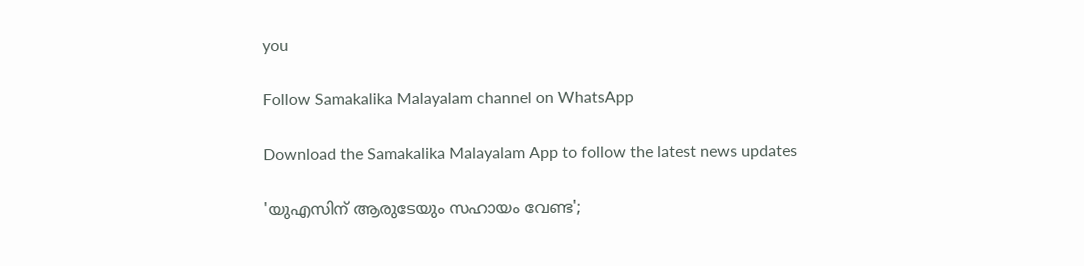you

Follow Samakalika Malayalam channel on WhatsApp

Download the Samakalika Malayalam App to follow the latest news updates

'യുഎസിന് ആരുടേയും സഹായം വേണ്ട';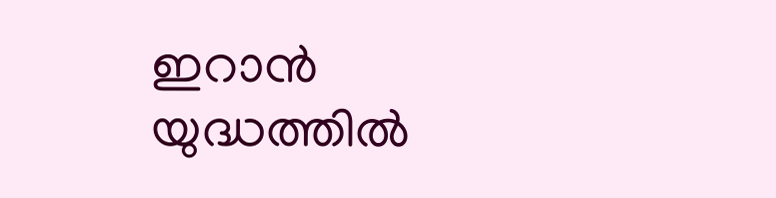ഇറാൻ യുദ്ധത്തിൽ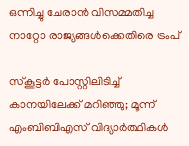ഒന്നിച്ചു ചേരാൻ വിസമ്മതിച്ച നാറ്റോ രാജ്യങ്ങൾക്കെതിരെ ട്രംപ്

സ്‌കൂട്ടര്‍ പോസ്റ്റിലിടിച്ച് കാനയിലേക്ക് മറിഞ്ഞു; മൂന്ന് എംബിബിഎസ് വിദ്യാര്‍ത്ഥികള്‍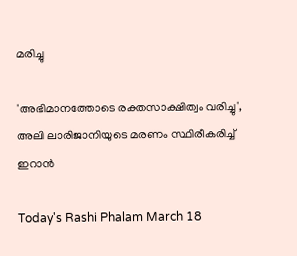മരിച്ചു

'അഭിമാനത്തോടെ രക്തസാക്ഷിത്വം വരിച്ചു', അലി ലാരിജാനിയുടെ മരണം സ്ഥിരീകരിച്ച് ഇറാൻ

Today's Rashi Phalam March 18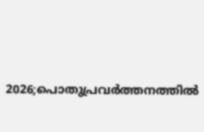2026;പൊതുപ്രവര്‍ത്തനത്തില്‍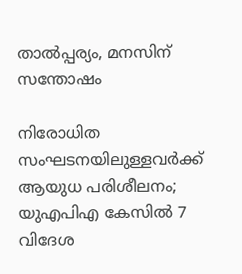താല്‍പ്പര്യം, മനസിന് സന്തോഷം

നിരോധിത സംഘടനയിലുള്ളവർക്ക് ആയുധ പരിശീലനം; യുഎപിഎ കേസിൽ 7 വിദേശ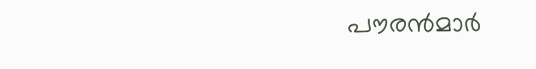പൗരൻമാർ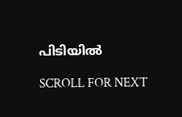പിടിയിൽ

SCROLL FOR NEXT